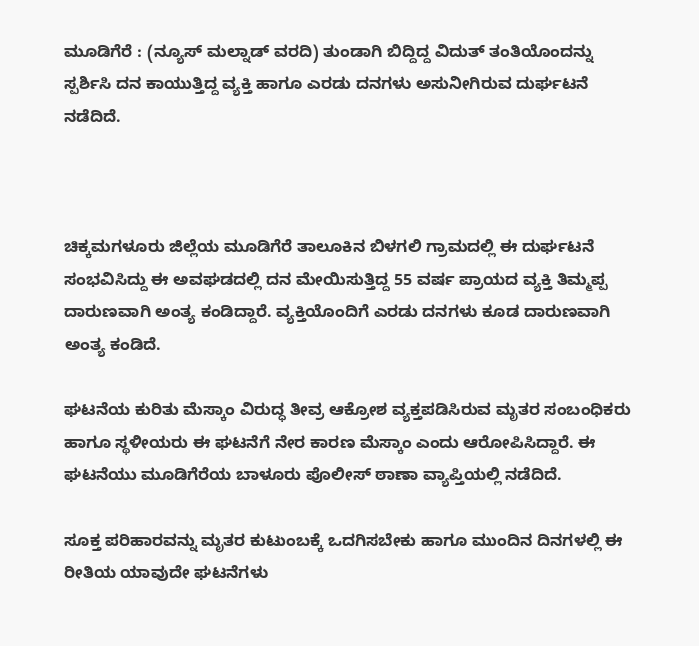ಮೂಡಿಗೆರೆ : (ನ್ಯೂಸ್ ಮಲ್ನಾಡ್ ವರದಿ) ತುಂಡಾಗಿ ಬಿದ್ದಿದ್ದ ವಿದುತ್ ತಂತಿಯೊಂದನ್ನು ಸ್ಪರ್ಶಿಸಿ ದನ ಕಾಯುತ್ತಿದ್ದ ವ್ಯಕ್ತಿ ಹಾಗೂ ಎರಡು ದನಗಳು ಅಸುನೀಗಿರುವ ದುರ್ಘಟನೆ ನಡೆದಿದೆ.



ಚಿಕ್ಕಮಗಳೂರು ಜಿಲ್ಲೆಯ ಮೂಡಿಗೆರೆ ತಾಲೂಕಿನ ಬಿಳಗಲಿ ಗ್ರಾಮದಲ್ಲಿ ಈ ದುರ್ಘಟನೆ ಸಂಭವಿಸಿದ್ದು ಈ ಅವಘಡದಲ್ಲಿ ದನ ಮೇಯಿಸುತ್ತಿದ್ದ 55 ವರ್ಷ ಪ್ರಾಯದ ವ್ಯಕ್ತಿ ತಿಮ್ಮಪ್ಪ ದಾರುಣವಾಗಿ ಅಂತ್ಯ ಕಂಡಿದ್ದಾರೆ. ವ್ಯಕ್ತಿಯೊಂದಿಗೆ ಎರಡು ದನಗಳು ಕೂಡ ದಾರುಣವಾಗಿ ಅಂತ್ಯ ಕಂಡಿದೆ.

ಘಟನೆಯ ಕುರಿತು ಮೆಸ್ಕಾಂ ವಿರುದ್ಧ ತೀವ್ರ ಆಕ್ರೋಶ ವ್ಯಕ್ತಪಡಿಸಿರುವ ಮೃತರ ಸಂಬಂಧಿಕರು ಹಾಗೂ ಸ್ಥಳೀಯರು ಈ ಘಟನೆಗೆ ನೇರ ಕಾರಣ ಮೆಸ್ಕಾಂ ಎಂದು ಆರೋಪಿಸಿದ್ದಾರೆ. ಈ ಘಟನೆಯು ಮೂಡಿಗೆರೆಯ ಬಾಳೂರು ಪೊಲೀಸ್ ಠಾಣಾ ವ್ಯಾಪ್ತಿಯಲ್ಲಿ ನಡೆದಿದೆ.

ಸೂಕ್ತ ಪರಿಹಾರವನ್ನು ಮೃತರ ಕುಟುಂಬಕ್ಕೆ ಒದಗಿಸಬೇಕು ಹಾಗೂ ಮುಂದಿನ ದಿನಗಳಲ್ಲಿ ಈ ರೀತಿಯ ಯಾವುದೇ ಘಟನೆಗಳು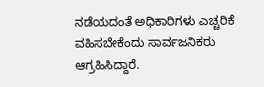ನಡೆಯದಂತೆ ಅಧಿಕಾರಿಗಳು ಎಚ್ಚರಿಕೆ ವಹಿಸಬೇಕೆಂದು ಸಾರ್ವಜನಿಕರು ಆಗ್ರಹಿಸಿದ್ದಾರೆ.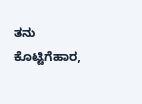ತನು ಕೊಟ್ಟಿಗೆಹಾರ,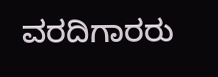ವರದಿಗಾರರು